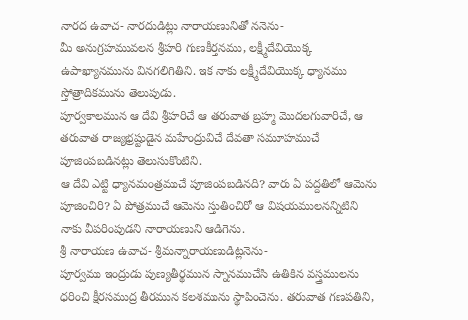నారద ఉవాచ- నారదుడిట్లు నారాయణునితో ననెను-
మీ అనుగ్రహమువలన శ్రీహరి గుణకీర్తనము, లక్ష్మీదేవియొక్క ఉపాఖ్యానమును వినగలిగితిని. ఇక నాకు లక్ష్మీదేవియొక్క ధ్యానము స్తోత్రాదికమును తెలుపుడు.
పూర్వకాలమున ఆ దేవి శ్రీహరిచే ఆ తరువాత బ్రహ్మ మొదలగువారిచే, ఆ తరువాత రాజ్యభ్రష్టుడైన మహేంద్రువిచే దేవతా సమూహముచే పూజింపబడినట్లు తెలుసుకొంటిని.
ఆ దేవి ఎట్టి ధ్యానమంత్రముచే పూజింపబడినది? వారు ఏ పద్దతిలో ఆమెను పూజించిరి? ఏ పోత్రముచే ఆమెను స్తుతించిరో ఆ విషయములనన్నిటిని నాకు వీపరింపుడని నారాయణుని ఆడిగెను.
శ్రీ నారాయణ ఉవాచ- శ్రీమన్నారాయణుడిట్లనెను-
పూర్వము ఇంద్రుడు పుణ్యతీర్థమున స్నానముచేసి ఉతికిన వస్త్రములను ధరించి క్షీరసముద్ర తీరమున కలశమును స్థాపించెను. తరువాత గణపతిని,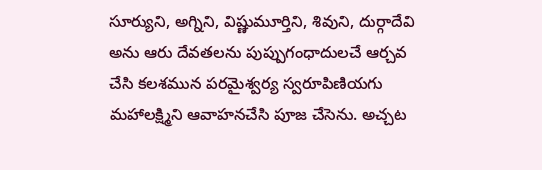సూర్యుని, అగ్నిని, విష్ణుమూర్తిని, శివుని, దుర్గాదేవి అను ఆరు దేవతలను పుప్పుగంధాదులచే ఆర్చవ చేసి కలశమున పరమైశ్వర్య స్వరూపిణియగు మహాలక్ష్మిని ఆవాహనచేసి పూజ చేసెను. అచ్చట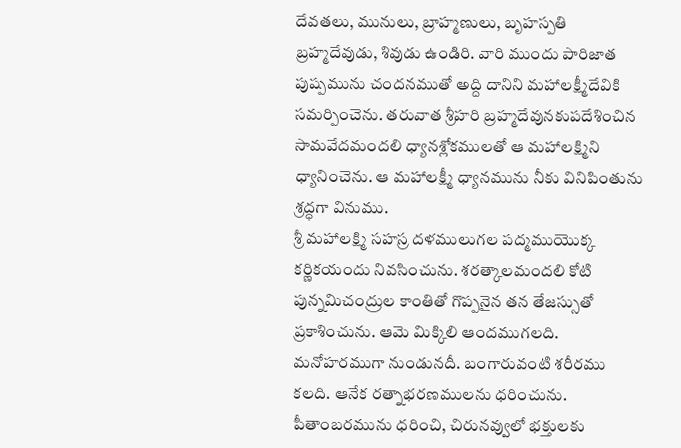దేవతలు, మునులు, బ్రాహ్మణులు, బృహస్పతి బ్రహ్మదేవుడు, శివుడు ఉండిరి. వారి ముందు పారిజాత పుష్పమును చందనముతో అద్ది దానిని మహాలక్ష్మీదేవికి సమర్పించెను. తరువాత శ్రీహరి బ్రహ్మదేవునకుపదేశించిన సామవేదమందలి ధ్యానశ్లోకములతో ఆ మహాలక్ష్మిని ధ్యానించెను. ఆ మహాలక్ష్మీ ధ్యానమును నీకు వినిపింతును శ్రద్ధగా వినుము.
శ్రీ మహాలక్ష్మి సహస్ర దళములుగల పద్మముయొక్క కర్ణికయందు నివసించును. శరత్కాలమందలి కోటి పున్నమిచంద్రుల కాంతితో గొప్పనైన తన తేజస్సుతో ప్రకాశించును. ఆమె మిక్కిలి ఆందముగలది. మనోహరముగా నుండునదీ. బంగారువంటి శరీరము కలది. ఆనేక రత్నాభరణములను ధరించును. పీతాంబరమును ధరించి, చిరునవ్వులో భక్తులకు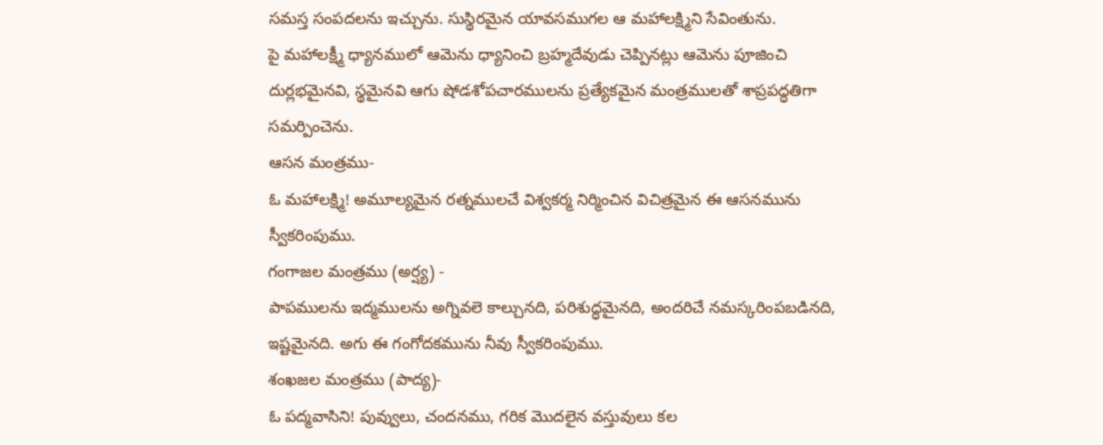సమస్త సంపదలను ఇచ్చును. సుస్థిరమైన యావసముగల ఆ మహాలక్ష్మిని సేవింతును.
పై మహాలక్ష్మీ ధ్యానములో ఆమెను ధ్యానించి బ్రహ్మదేవుడు చెప్పినట్లు ఆమెను పూజించి దుర్లభమైనవి, స్థమైనవి ఆగు షోడశోపచారములను ప్రత్యేకమైన మంత్రములతో శాప్రపద్ధతిగా సమర్పించెను.
ఆసన మంత్రము-
ఓ మహాలక్ష్మి! అమూల్యమైన రత్నములచే విశ్వకర్మ నిర్మించిన విచిత్రమైన ఈ ఆసనమును స్వీకరింపుము.
గంగాజల మంత్రము (అర్ష్య) -
పాపములను ఇద్మములను అగ్నివలె కాల్చునది, పరిశుద్ధమైనది, అందరిచే నమస్కరింపబడినది, ఇష్టమైనది. అగు ఈ గంగోదకమును నీవు స్వీకరింపుము.
శంఖజల మంత్రము (పాద్య)-
ఓ పద్మవాసిని! పువ్వులు, చందనము, గరిక మొదలైన వస్తువులు కల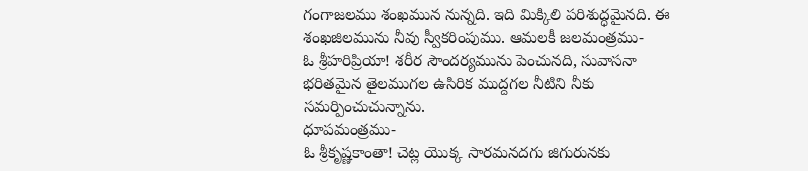గంగాజలము శంఖమున నున్నది. ఇది మిక్కిలి పరిశుద్ధమైనది. ఈ శంఖజిలమును నీవు స్వీకరింపుము. ఆమలకీ జలమంత్రము-
ఓ శ్రీహరిప్రియా! శరీర సౌందర్యమును పెంచునది, సువాసనా భరితమైన తైలముగల ఉసిరిక ముద్దగల నీటిని నీకు సమర్పించుచున్నాను.
ధూపమంత్రము-
ఓ శ్రీకృష్ణకాంతా! చెట్ల యొక్క సారమనదగు జిగురునకు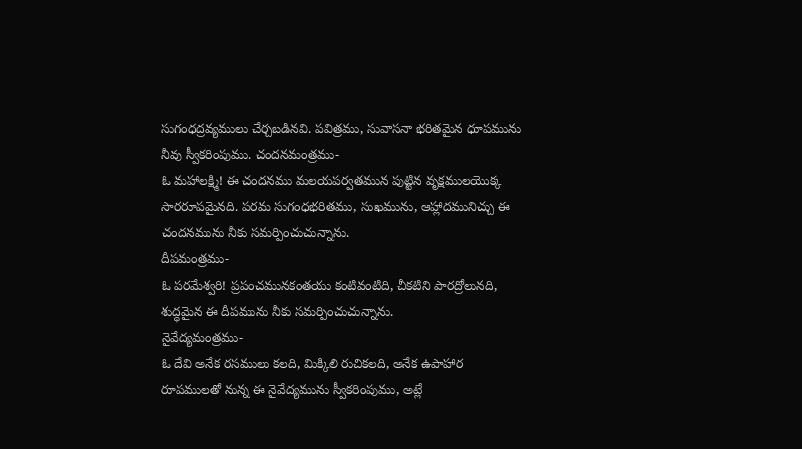సుగంధద్రవ్యములు చేర్చబడినవి. పవిత్రము, సువాసనా భరితమైన ధూపమును నీవు స్వీకరింపుము. చందనమంత్రము-
ఓ మహాలక్ష్మి! ఈ చందనము మలయపర్వతమున పుట్టిన వృక్షములయొక్క సారరూపమైనది. పరమ సుగంధభరితము, సుఖమును, ఆహ్లాదమునిచ్చు ఈ చందనమును నీకు సమర్పించుచున్నాను.
దీపమంత్రము-
ఓ పరమేశ్వరి! ప్రపంచమునకంతయు కంటివంటిది, చీకటిని పారద్రోలునది, శుద్ధమైన ఈ దీపమును నీకు సమర్పించుచున్నాను.
నైవేద్యమంత్రము-
ఓ దేవి అనేక రసములు కలది, మిక్కిలి రుచికలది, అనేక ఉపాహార రూపములతో నున్న ఈ నైవేద్యమును స్వీకరింపుము, అట్లే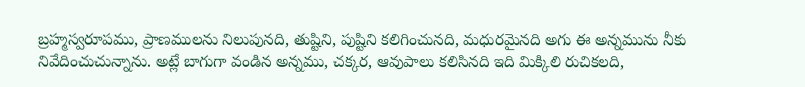బ్రహ్మస్వరూపము, ప్రాణములను నిలుపునది, తుష్టిని, పుష్టిని కలిగించునది, మధురమైనది అగు ఈ అన్నమును నీకు నివేదించుచున్నాను. అట్లే బాగుగా వండిన అన్నము, చక్కర, ఆవుపాలు కలిసినది ఇది మిక్కిలి రుచికలది,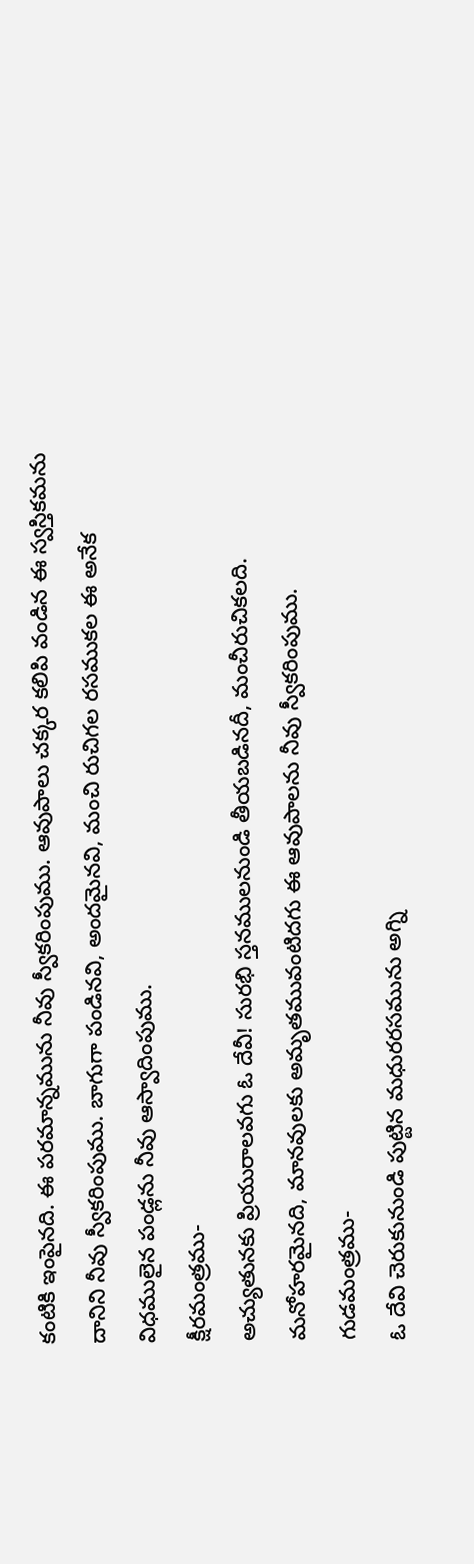కంటికి ఇంపైనది. ఈ పరమాన్నమును నీవు స్వీకరింపుము. ఆవుపాలు చక్కర కలిపి వండిన ఈ స్వస్తికమను దానిని నీవు స్వీకరింపుము. బాగుగా పండినవి, అందమైనవి, మంచి రుచిగల రసముకల ఈ అనేక విధములైన పండ్లను నీవు ఆస్వాదింపుము.
క్షీరమంత్రము-
అచ్యుతునకు ప్రియురాలవగు ఓ దేవీ! సురభి స్తనములనుండి తీయబడినదీ, మంచీరుచికలది. మనోహరమైనది, మానవులకు అమృతమువంటిదగు ఈ ఆవుపాలను నీవు స్వీకరింపుము.
గుడమంత్రము-
ఓ దేవి చెరుకునుండి పుట్టిన మధురరసమును అగ్ని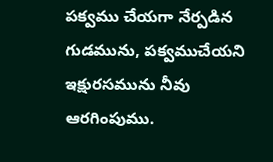పక్వము చేయగా నేర్పడిన గుడమును, పక్వముచేయని ఇక్షురసమును నీవు ఆరగింపుము.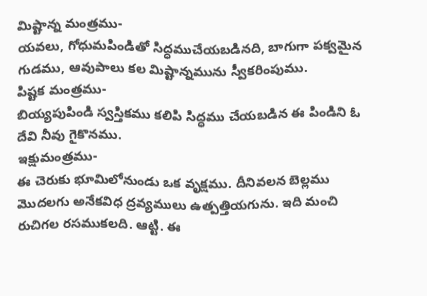మిష్టాన్న మంత్రము-
యవలు, గోధుమపిండితో సిద్ధముచేయబడినది, బాగుగా పక్వమైన గుడము, ఆవుపాలు కల మిష్టాన్నమును స్వీకరింపుము.
పిష్టక మంత్రము-
బియ్యపుపిండి స్వస్తికము కలిపి సిద్ధము చేయబడిన ఈ పిండిని ఓ దేవి నీవు గైకొనము.
ఇక్షుమంత్రము-
ఈ చెరుకు భూమిలోనుండు ఒక వృక్షము. దీనివలన బెల్లము మొదలగు అనేకవిధ ద్రవ్యములు ఉత్పత్తియగును. ఇది మంచి రుచిగల రసముకలది. ఆట్టి. ఈ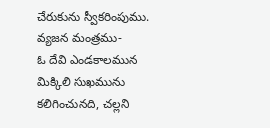చేరుకును స్వీకరింపుము.
వ్యజన మంత్రము-
ఓ దేవి ఎండకాలమున మిక్కిలి సుఖమును కలిగించునది, చల్లని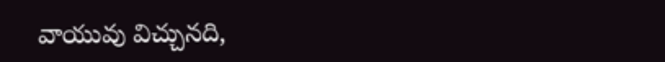వాయువు విచ్చునది,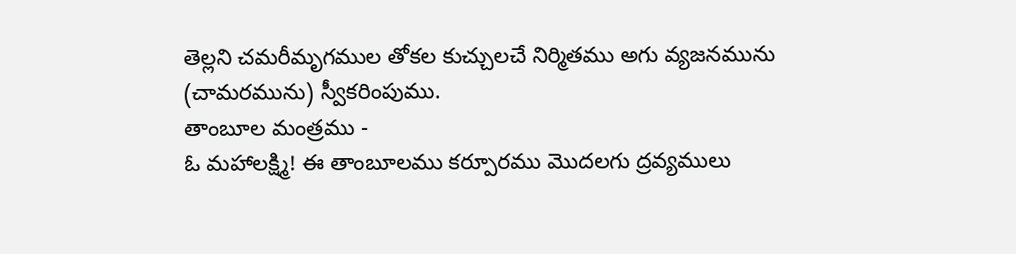తెల్లని చమరీమృగముల తోకల కుచ్చులచే నిర్మితము అగు వ్యజనమును (చామరమును) స్వీకరింపుము.
తాంబూల మంత్రము -
ఓ మహాలక్ష్మి! ఈ తాంబూలము కర్పూరము మొదలగు ద్రవ్యములు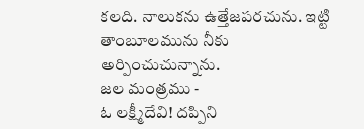కలది. నాలుకను ఉత్తేజపరచును. ఇట్టి తాంబూలమును నీకు అర్పించుచున్నాను.
జల మంత్రము -
ఓ లక్ష్మీదేవి! దప్పిని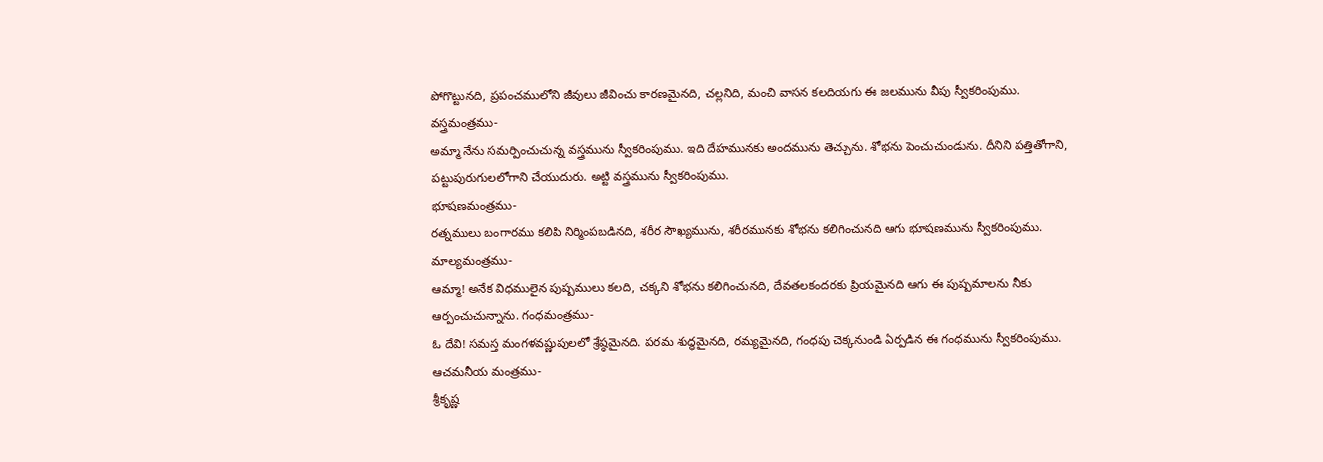పోగొట్టునది, ప్రపంచములోని జీవులు జీవించు కారణమైనది, చల్లనిది, మంచి వాసన కలదియగు ఈ జలమును వీపు స్వీకరింపుము.
వస్త్రమంత్రము-
అమ్మా నేను సమర్పించుచున్న వస్త్రమును స్వీకరింపుము. ఇది దేహమునకు అందమును తెచ్చును. శోభను పెంచుచుండును. దీనిని పత్తితోగాని, పట్టుపురుగులలోగాని చేయుదురు. అట్టి వస్త్రమును స్వీకరింపుము.
భూషణమంత్రము-
రత్నములు బంగారము కలిపి నిర్మింపబడినది, శరీర సౌఖ్యమును, శరీరమునకు శోభను కలిగించునది ఆగు భూషణమును స్వీకరింపుము.
మాల్యమంత్రము-
ఆమ్మా! అనేక విధములైన పుష్పములు కలది, చక్కని శోభను కలిగించునది, దేవతలకందరకు ప్రియమైనది ఆగు ఈ పుష్పమాలను నీకు ఆర్పంచుచున్నాను. గంధమంత్రము-
ఓ దేవి! సమస్త మంగళవష్ణుపులలో శ్రేష్ఠమైనది. పరమ శుద్ధమైనది, రమ్యమైనది, గంధపు చెక్కనుండి ఏర్పడిన ఈ గంధమును స్వీకరింపుము.
ఆచమనీయ మంత్రము-
శ్రీకృష్ణ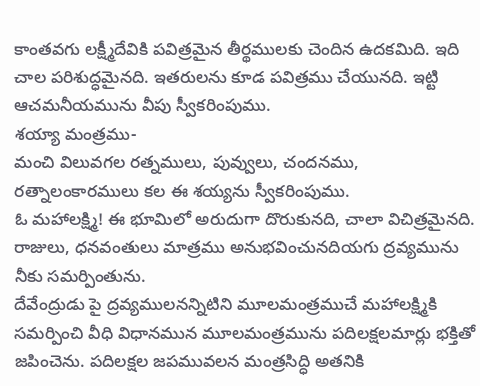కాంతవగు లక్ష్మీదేవికి పవిత్రమైన తీర్థములకు చెందిన ఉదకమిది. ఇది చాల పరిశుద్ధమైనది. ఇతరులను కూడ పవిత్రము చేయునది. ఇట్టి ఆచమనీయమును వీపు స్వీకరింపుము.
శయ్యా మంత్రము-
మంచి విలువగల రత్నములు, పువ్వులు, చందనము, రత్నాలంకారములు కల ఈ శయ్యను స్వీకరింపుము.
ఓ మహాలక్ష్మి! ఈ భూమిలో అరుదుగా దొరుకునది, చాలా విచిత్రమైనది. రాజులు, ధనవంతులు మాత్రము అనుభవించునదియగు ద్రవ్యమును నీకు సమర్పింతును.
దేవేంద్రుడు పై ద్రవ్యములనన్నిటిని మూలమంత్రముచే మహాలక్ష్మికి సమర్పించి వీధి విధానమున మూలమంత్రమును పదిలక్షలమార్లు భక్తితో జపించెను. పదిలక్షల జపమువలన మంత్రసిద్ధి అతనికి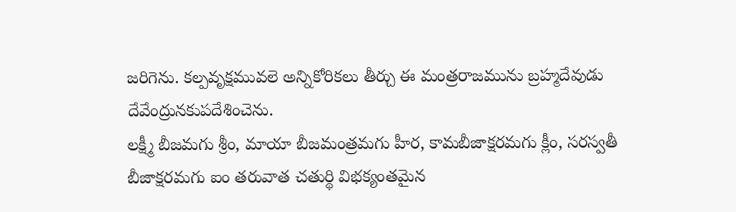జరిగెను. కల్పవృక్షమువలె అన్నికోరికలు తీర్చు ఈ మంత్రరాజమును బ్రహ్మదేవుడు దేవేంద్రునకుపదేశించెను.
లక్ష్మీ బీజమగు శ్రీం, మాయా బీజమంత్రమగు హీర, కామబీజాక్షరమగు క్లీం, సరస్వతీ బీజాక్షరమగు ఐం తరువాత చతుర్థి విభక్యంతమైన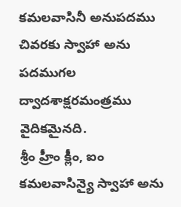కమలవాసినీ అనుపదము చివరకు స్వాహా అను పదముగల ద్వాదశాక్షరమంత్రము వైదికమైనది.
శ్రీం హ్రీం క్లీం, ఐం కమలవాసిన్యై స్వాహా అను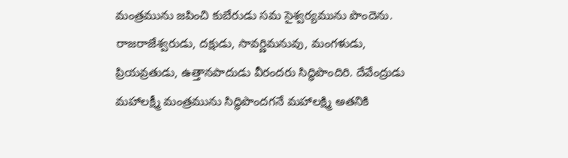మంత్రమును జపించి కుబేరుడు సమ సైశ్వర్యమును పొందెను. రాజరాజేశ్వరుడు, దక్షుడు, సావర్ణిమనువు, మంగళుడు, ప్రియవ్రతుడు, ఉత్తానపాదుడు వీరందరు సిద్ధిపొందిరి. దేవేంద్రుడు మహాలక్ష్మీ మంత్రమును సిద్ధిపొందగనే మహాలక్ష్మి అతనికి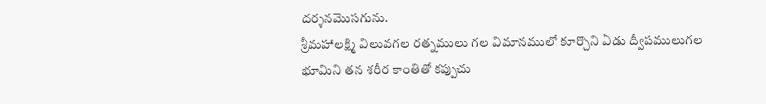దర్శనమొసగును.
శ్రీమహాలక్ష్మి విలువగల రత్నములు గల విమానములో కూర్చొని ఏడు ద్వీపములుగల భూమిని తన శరీర కాంతితో కప్పుచు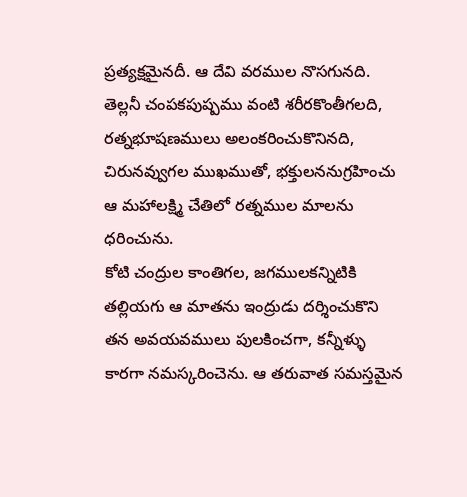ప్రత్యక్షమైనదీ. ఆ దేవి వరముల నొసగునది. తెల్లనీ చంపకపుష్పము వంటి శరీరకొంతీగలది, రత్నభూషణములు అలంకరించుకొనినది, చిరునవ్వుగల ముఖముతో, భక్తులననుగ్రహించు ఆ మహాలక్ష్మి చేతిలో రత్నముల మాలను ధరించును.
కోటి చంద్రుల కాంతిగల, జగములకన్నిటికి తల్లియగు ఆ మాతను ఇంద్రుడు దర్శించుకొని తన అవయవములు పులకించగా, కన్నీళ్ళు కారగా నమస్కరించెను. ఆ తరువాత సమస్తమైన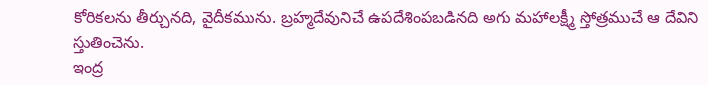కోరికలను తీర్చునది, వైదీకమును. బ్రహ్మదేవునిచే ఉపదేశింపబడినది అగు మహాలక్ష్మీ స్తోత్రముచే ఆ దేవిని స్తుతించెను.
ఇంద్ర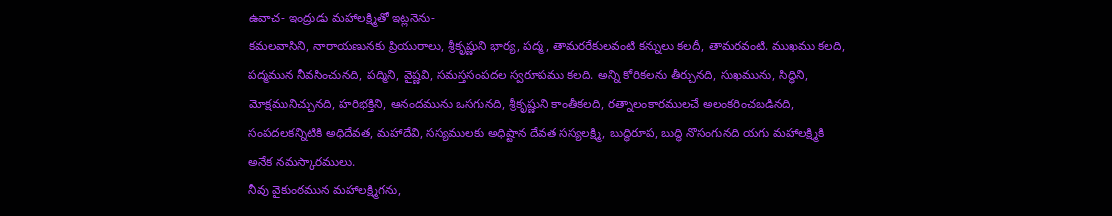ఉవాచ- ఇంద్రుడు మహాలక్ష్మితో ఇట్లనెను-
కమలవాసిని, నారాయణునకు ప్రియురాలు, శ్రీకృష్ణుని భార్య, పద్మ, తామరరేకులవంటి కన్నులు కలదీ, తామరవంటి. ముఖము కలది, పద్మమున నీవసించునది, పద్మిని, వైష్ణవి, సమస్తసంపదల స్వరూపము కలది. అన్ని కోరికలను తీర్చునది, సుఖమును, సిద్ధిని, మోక్షమునిచ్చునది, హరిభక్తిని, ఆనందమును ఒసగునది, శ్రీకృష్ణుని కాంతీకలది, రత్నాలంకారములచే అలంకరించబడినది, సంపదలకన్నిటికి అధిదేవత, మహాదేవి, సస్యములకు అధిష్టాన దేవత సస్యలక్ష్మి, బుద్ధిరూప, బుద్ధి నొసంగునది యగు మహాలక్ష్మికి అనేక నమస్కారములు.
నీవు వైకుంఠమున మహాలక్ష్మిగను,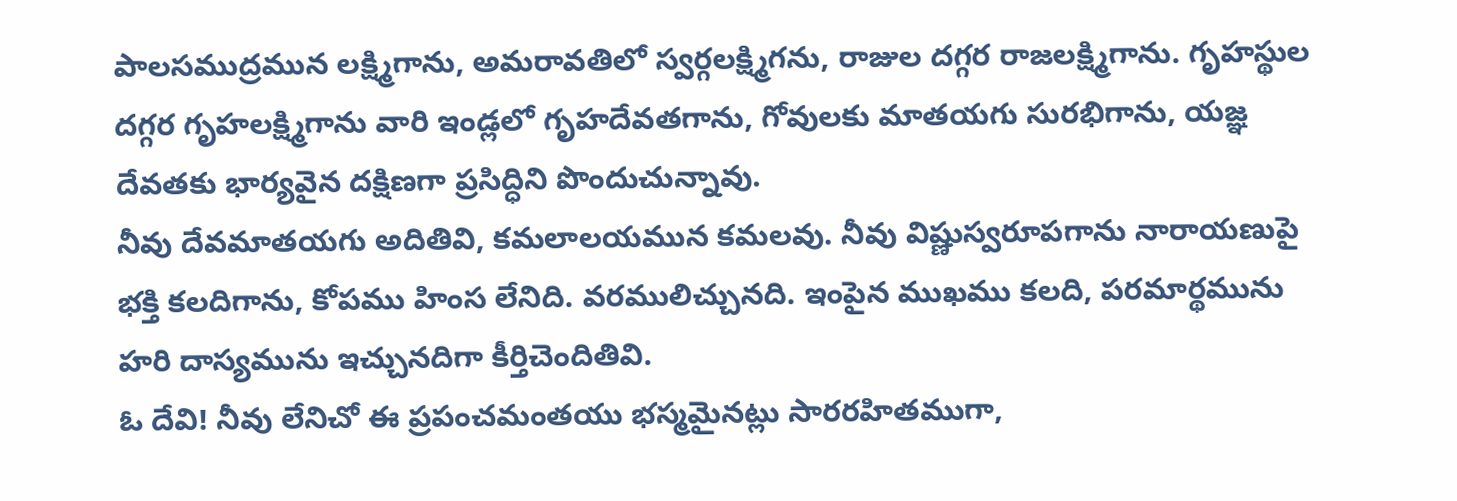పాలసముద్రమున లక్ష్మిగాను, అమరావతిలో స్వర్గలక్ష్మిగను, రాజుల దగ్గర రాజలక్ష్మిగాను. గృహస్థుల దగ్గర గృహలక్ష్మిగాను వారి ఇండ్లలో గృహదేవతగాను, గోవులకు మాతయగు సురభిగాను, యజ్ఞ దేవతకు భార్యవైన దక్షిణగా ప్రసిద్ధిని పొందుచున్నావు.
నీవు దేవమాతయగు అదితివి, కమలాలయమున కమలవు. నీవు విష్ణుస్వరూపగాను నారాయణుపై భక్తి కలదిగాను, కోపము హింస లేనిది. వరములిచ్చునది. ఇంపైన ముఖము కలది, పరమార్థమును హరి దాస్యమును ఇచ్చునదిగా కీర్తిచెందితివి.
ఓ దేవి! నీవు లేనిచో ఈ ప్రపంచమంతయు భస్మమైనట్లు సారరహితముగా,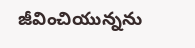జీవించియున్నను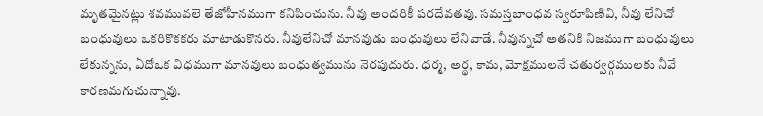మృతమైనట్లు శవమువలె తేజోహీనముగా కనిపించును. నీవు అందరికీ పరదేవతవు. సమస్తబాంధవ స్వరూపిణివి, నీవు లేనిచో బంధువులు ఒకరికొకకరు మాటాడుకొనరు. నీవులేనిచో మానవుడు బంధువులు లేనివాడే. నీవున్నచో అతనికి నిజముగా బంధువులు లేకున్నను, ఏదోఒక విధముగా మానవులు బంధుత్వమును నెరపుదురు. ధర్మ, అర్థ, కామ, మోక్షములనే చతుర్వర్గములకు నీవే కారణమగుచున్నావు.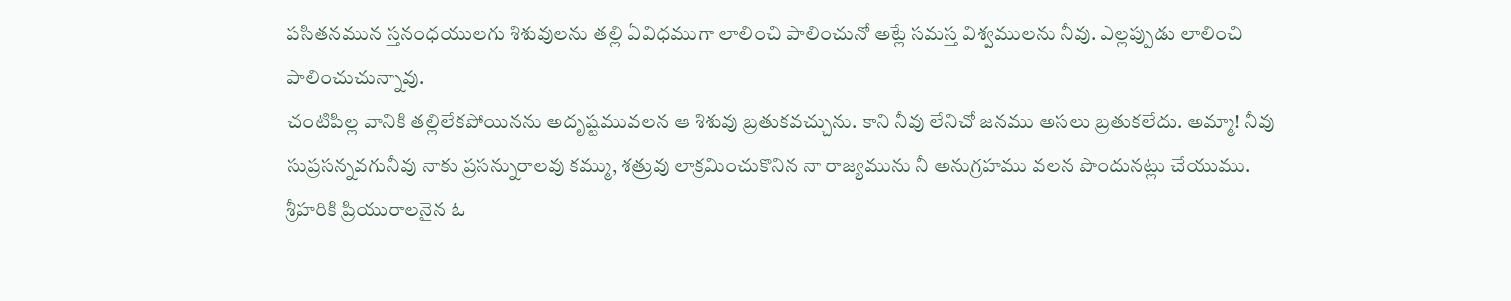పసితనమున స్తనంధయులగు శిశువులను తల్లి ఏవిధముగా లాలించి పాలించునో అట్లే సమస్త విశ్వములను నీవు. ఎల్లప్పుడు లాలించి పాలించుచున్నావు.
చంటిపిల్ల వానికి తల్లిలేకపోయినను అదృష్టమువలన ఆ శిశువు బ్రతుకవచ్చును. కాని నీవు లేనిచో జనము అసలు బ్రతుకలేదు. అమ్మా! నీవు సుప్రసన్నవగునీవు నాకు ప్రసన్నురాలవు కమ్ము, శత్రువు లాక్రమించుకొనిన నా రాజ్యమును నీ అనుగ్రహము వలన పొందునట్లు చేయుము.
శ్రీహరికి ప్రియురాలనైన ఓ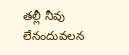తల్లీ నీవు లేనందువలన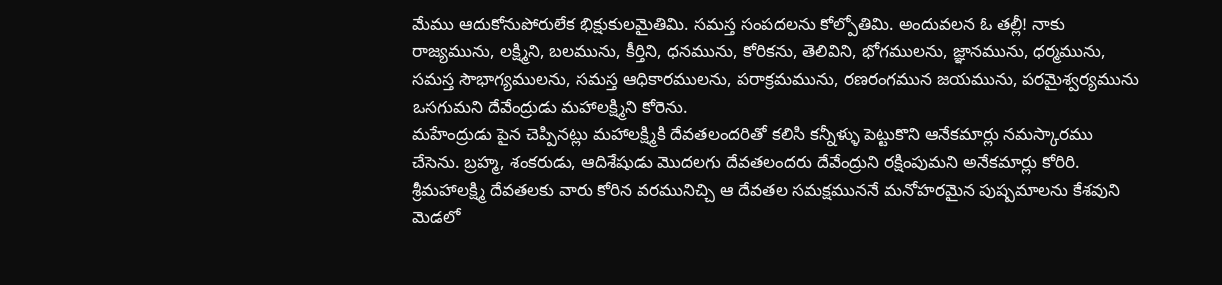మేము ఆదుకోనుపోరులేక భిక్షుకులమైతిమి. సమస్త సంపదలను కోల్పోతిమి. అందువలన ఓ తల్లీ! నాకు రాజ్యమును, లక్ష్మిని, బలమును, కీర్తిని, ధనమును, కోరికను, తెలివిని, భోగములను, జ్ఞానమును, ధర్మమును, సమస్త సౌభాగ్యములను, సమస్త ఆధికారములను, పరాక్రమమును, రణరంగమున జయమును, పరమైశ్వర్యమును ఒసగుమని దేవేంద్రుడు మహాలక్ష్మిని కోరెను.
మహేంద్రుడు పైన చెప్పినట్లు మహాలక్ష్మికి దేవతలందరితో కలిసి కన్నీళ్ళు పెట్టుకొని ఆనేకమార్లు నమస్కారము చేసెను. బ్రహ్మ, శంకరుడు, ఆదిశేషుడు మొదలగు దేవతలందరు దేవేంద్రుని రక్షింపుమని అనేకమార్లు కోరిరి.
శ్రీమహాలక్ష్మి దేవతలకు వారు కోరిన వరమునిచ్చి ఆ దేవతల సమక్షముననే మనోహరమైన పుష్పమాలను కేశవుని మెడలో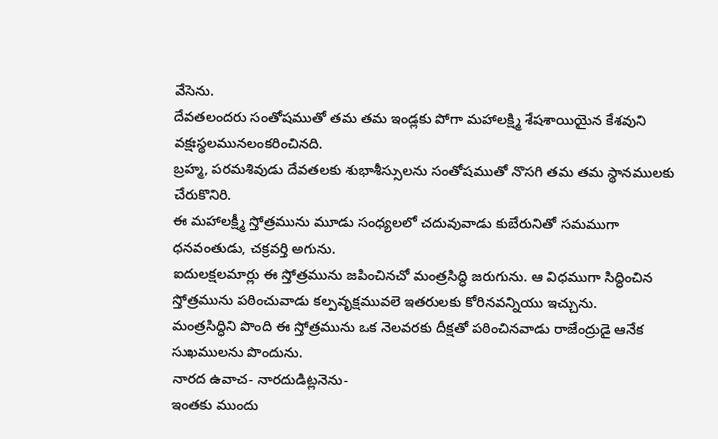వేసెను.
దేవతలందరు సంతోషముతో తమ తమ ఇండ్లకు పోగా మహాలక్ష్మి శేషశాయియైన కేశవుని వక్షఃస్థలమునలంకరించినది.
బ్రహ్మ, పరమశివుడు దేవతలకు శుభాశీస్సులను సంతోషముతో నొసగి తమ తమ స్థానములకు చేరుకొనిరి.
ఈ మహాలక్ష్మీ స్తోత్రమును మూడు సంధ్యలలో చదువువాడు కుబేరునితో సమముగా ధనవంతుడు, చక్రవర్తి అగును.
ఐదులక్షలమార్లు ఈ స్తోత్రమును జపించినచో మంత్రసిద్ధి జరుగును. ఆ విధముగా సిద్ధించిన స్తోత్రమును పఠించువాడు కల్పవృక్షమువలె ఇతరులకు కోరినవన్నియు ఇచ్చును.
మంత్రసిద్ధిని పొంది ఈ స్తోత్రమును ఒక నెలవరకు దీక్షతో పఠించినవాడు రాజేంద్రుడై ఆనేక సుఖములను పొందును.
నారద ఉవాచ- నారదుడిట్లనెను-
ఇంతకు ముందు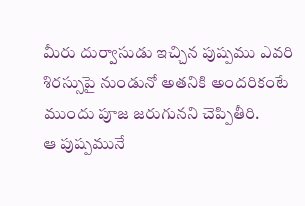మీరు దుర్వాసుడు ఇచ్చిన పుష్పము ఎవరి శిరస్సుపై నుండునో అతనికి అందరికంటే ముందు పూజ జరుగునని చెప్పితీరి.
ఆ పుష్పమునే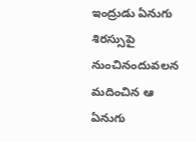ఇంద్రుడు ఏనుగు శిరస్సుపై నుంచినందువలన మదించిన ఆ ఏనుగు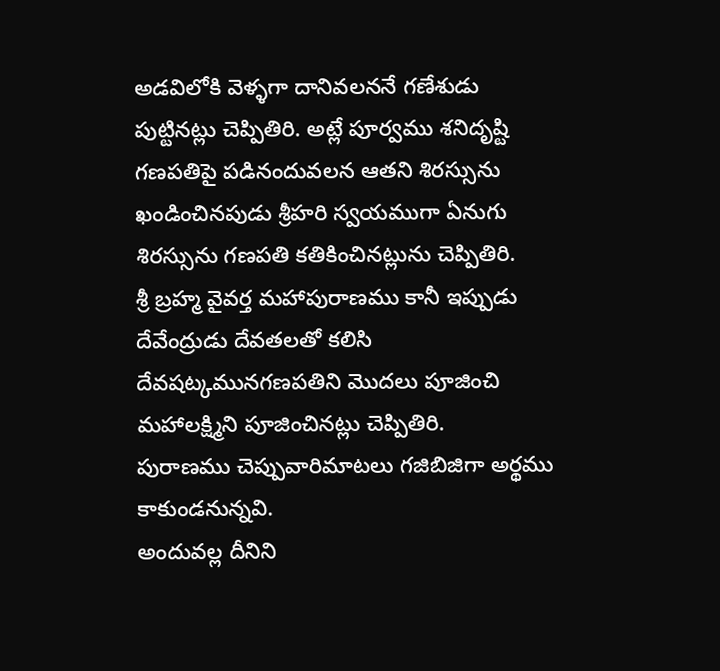అడవిలోకి వెళ్ళగా దానివలననే గణేశుడు పుట్టినట్లు చెప్పితిరి. అట్లే పూర్వము శనిదృష్టి గణపతిపై పడినందువలన ఆతని శిరస్సును ఖండించినపుడు శ్రీహరి స్వయముగా ఏనుగు శిరస్సును గణపతి కతికించినట్లును చెప్పితిరి.
శ్రీ బ్రహ్మ వైవర్త మహాపురాణము కానీ ఇప్పుడు దేవేంద్రుడు దేవతలతో కలిసి దేవషట్కమునగణపతిని మొదలు పూజించి మహాలక్ష్మిని పూజించినట్లు చెప్పితిరి.
పురాణము చెప్పువారిమాటలు గజిబిజిగా అర్థము కాకుండనున్నవి.
అందువల్ల దీనిని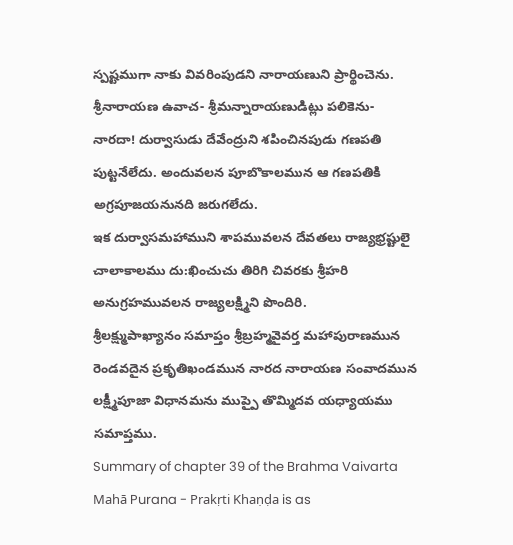స్పష్టముగా నాకు వివరింపుడని నారాయణుని ప్రార్థించెను. శ్రీనారాయణ ఉవాచ- శ్రీమన్నారాయణుడిట్లు పలికెను-
నారదా! దుర్వాసుడు దేవేంద్రుని శపించినపుడు గణపతి పుట్టనేలేదు. అందువలన పూబొకాలమున ఆ గణపతికి అగ్రపూజయనునది జరుగలేదు.
ఇక దుర్వాసమహాముని శాపమువలన దేవతలు రాజ్యభ్రష్టులై చాలాకాలము దు:ఖించుచు తిరిగి చివరకు శ్రీహరి అనుగ్రహమువలన రాజ్యలక్ష్మిని పొందిరి.
శ్రీలక్ష్ముపాఖ్యానం సమాప్తం శ్రీబ్రహ్మవైవర్త మహాపురాణమున రెండవదైన ప్రకృతిఖండమున నారద నారాయణ సంవాదమున లక్ష్మీపూజా విధానమను ముప్పై తొమ్మిదవ యధ్యాయము సమాప్తము.
Summary of chapter 39 of the Brahma Vaivarta Mahā Purana - Prakṛti Khaṇḍa is as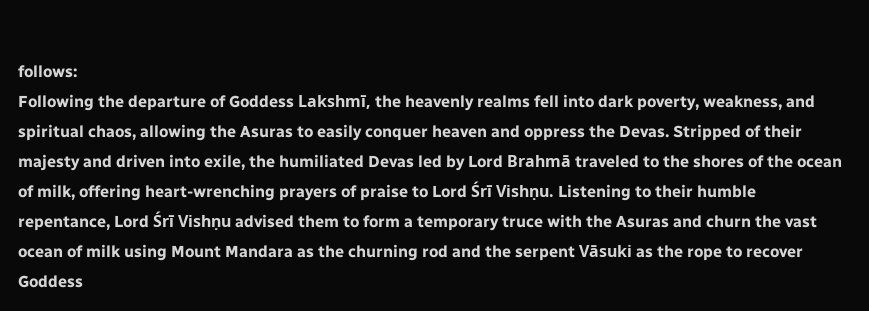follows:
Following the departure of Goddess Lakshmī, the heavenly realms fell into dark poverty, weakness, and spiritual chaos, allowing the Asuras to easily conquer heaven and oppress the Devas. Stripped of their majesty and driven into exile, the humiliated Devas led by Lord Brahmā traveled to the shores of the ocean of milk, offering heart-wrenching prayers of praise to Lord Śrī Vishṇu. Listening to their humble repentance, Lord Śrī Vishṇu advised them to form a temporary truce with the Asuras and churn the vast ocean of milk using Mount Mandara as the churning rod and the serpent Vāsuki as the rope to recover Goddess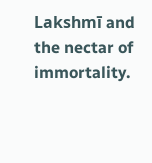Lakshmī and the nectar of immortality.